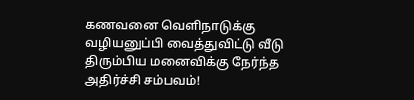கணவனை வெளிநாடுக்கு வழியனுப்பி வைத்துவிட்டு வீடு திரும்பிய மனைவிக்கு நேர்ந்த அதிர்ச்சி சம்பவம்!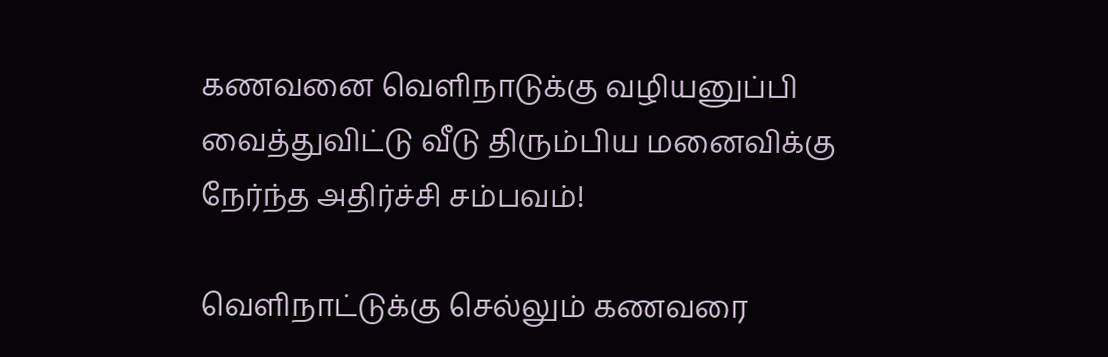கணவனை வெளிநாடுக்கு வழியனுப்பி வைத்துவிட்டு வீடு திரும்பிய மனைவிக்கு நேர்ந்த அதிர்ச்சி சம்பவம்!

வெளிநாட்டுக்கு செல்லும் கணவரை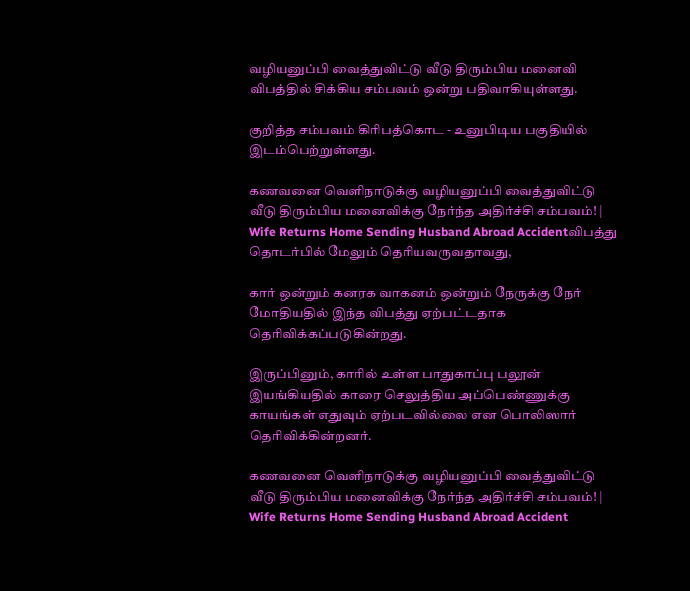வழியனுப்பி வைத்துவிட்டு வீடு திரும்பிய மனைவி விபத்தில் சிக்கிய சம்பவம் ஒன்று பதிவாகியுள்ளது.

குறித்த சம்பவம் கிரிபத்கொட - உனுபிடிய பகுதியில் இடம்பெற்றுள்ளது.

கணவனை வெளிநாடுக்கு வழியனுப்பி வைத்துவிட்டு வீடு திரும்பிய மனைவிக்கு நேர்ந்த அதிர்ச்சி சம்பவம்! | Wife Returns Home Sending Husband Abroad Accidentவிபத்து தொடர்பில் மேலும் தெரியவருவதாவது,

கார் ஒன்றும் கனரக வாகனம் ஒன்றும் நேருக்கு நேர் மோதியதில் இந்த விபத்து ஏற்பட்டதாக தெரிவிக்கப்படுகின்றது.

இருப்பினும், காரில் உள்ள பாதுகாப்பு பலூன் இயங்கியதில் காரை செலுத்திய அப்பெண்ணுக்கு காயங்கள் எதுவும் ஏற்படவில்லை என பொலிஸார் தெரிவிக்கின்றனர்.

கணவனை வெளிநாடுக்கு வழியனுப்பி வைத்துவிட்டு வீடு திரும்பிய மனைவிக்கு நேர்ந்த அதிர்ச்சி சம்பவம்! | Wife Returns Home Sending Husband Abroad Accident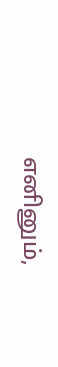எனினும்,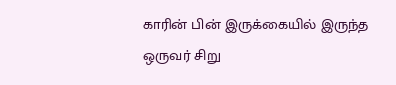காரின் பின் இருக்கையில் இருந்த ஒருவர் சிறு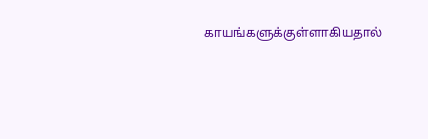காயங்களுக்குள்ளாகியதால்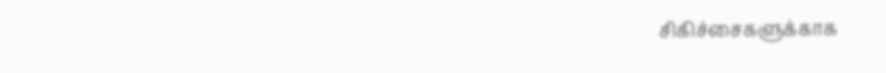சிகிச்சைகளுக்காக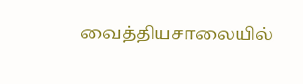வைத்தியசாலையில்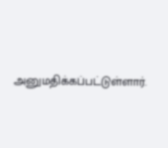அனுமதிக்கப்பட்டுள்ளார்.